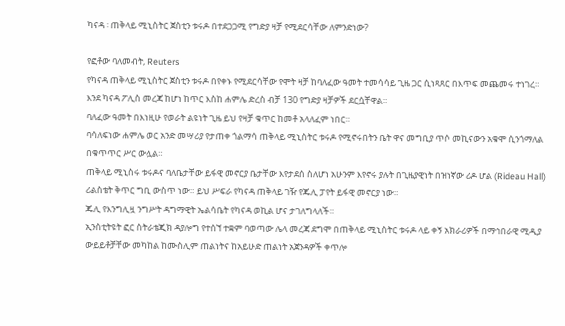ካናዳ ፡ ጠቅላይ ሚኒስትር ጀስቲን ቱሩዶ በተደጋጋሚ የግድያ ዛቻ የሚደርሳቸው ለምንድነው?

የፎቶው ባለመብት, Reuters
የካናዳ ጠቅላይ ሚኒስትር ጀስቲን ቱሩዶ በየቀኑ የሚደርሳቸው የሞት ዛቻ ከባለፈው ዓመት ተመሳሳይ ጊዜ ጋር ሲነጻጸር በእጥፍ መጨመሩ ተነገረ።
እንደ ካናዳ ፖሊስ መረጃ ከሆነ ከጥር እስከ ሐምሌ ድረስ ብቻ 130 የግድያ ዛቻዎች ደርሷቸዋል።
ባለፈው ዓመት በእነዚሁ የወራት ልዩነት ጊዜ ይህ የዛቻ ቁጥር ከመቶ አላለፈም ነበር።
ባሳለፍነው ሐምሌ ወር አንድ መሣሪያ የታጠቀ ጎልማሳ ጠቅላይ ሚኒስትር ቱሩዶ የሚኖሩበትን ቤት ዋና መግቢያ ጥሶ መኪናውን አቁሞ ሲንጎማለል በቁጥጥር ሥር ውሏል።
ጠቅላይ ሚኒስሩ ቱሩዶና ባለቤታቸው ይፋዊ መኖርያ ቤታቸው እየታደሰ ስለሆነ አሁንም እየኖሩ ያሉት በጊዜያዊነት በዝነኛው ሪዶ ሆል (Rideau Hall) ሪልስቴት ቅጥር ግቢ ውስጥ ነው። ይህ ሥፍራ የካናዳ ጠቅላይ ገዥ የጁሊ ፓየት ይፋዊ መኖርያ ነው።
ጁሊ የእንግሊዟ ንግሥት ዳግማዊት ኤልሳቤት የካናዳ ወኪል ሆና ታገለግላለች።
ኢንስቲትዩት ፎር ስትራቴጂክ ዳያሎግ የተሰኘ ተቋም ባወጣው ሌላ መረጃ ደግሞ በጠቅላይ ሚኒስትር ቱሩዶ ላይ ቀኝ አክራሪዎች በማኅበራዊ ሚዲያ ውይይቶቻቸው መካከል ከሙስሊም ጠልነትና ከአይሁድ ጠልነት አጀንዳዎች ቀጥሎ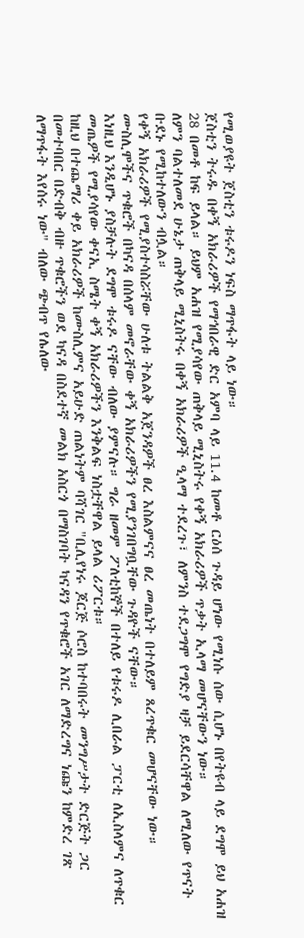የሚወያዩት ጀስቲን ቱሩዶን ነፍስ ማጥፋት ላይ ነው።
ጀስቲን ትሩዱ በቀኝ አክራሪዎች የማኅበራዊ ድር አምባ ላይ 11.4 ከመቶ ርዕሰ ጉዳይ ሆነው የሚነሱ ሰው ሲሆኑ በየትዩብ ላይ ደግሞ ይህ አሐዝ 28 በመቶ ከፍ ይላል። ይህም አሐዝ የሚያሳየው ጠቅላይ ሚኒስትሩ የቀኝ አክራሪዎች ጥቃት ኢላማ መሆናቸውን ነው።
ለምን ባልተለመደ ሁኔታ ጠቅላይ ሚኒስትሩ በቀኝ አክራሪዎች ዒላማ ተደረጉ፣ ለምንስ ተደጋግሞ የግድያ ዛቻ ይደርሳቸዋል ለሚለው የጥናት ቡደኑ የሚከተለውን ብሏል።
የቀኝ አክራሪዎች የሚያስተሳስሯቸው ሁለቱ ትልልቅ አጀንዳዎች ፀረ እስልምናና ፀረ መጤነት በተለይም ጸረጥቁር መሆናቸው ነው። ሙስሊሞችና ጥቁሮች በካናዳ በሰላም መኖራቸው ቀኝ አክራሪዎችን የሚያንገበግቧቸው ጉዳዮች ናቸው።
እነዚህ እንዲሆኑ ያስቻሉት ደግሞ ቱሩዶ ናቸው ብለው ያምናሉ። ግራ ዘመም ፖለቲከኞች በተለይ የቱሩዶ ሊበራል ፓርቲ ለኢስላምና ለጥቁር መጤዎች የሚያሳየው ቀናኢ ስሜት ቀኝ አክራሪዎችን እንቅልፍ ነስቷቸዋል ይላል ሪፖርቱ።
ከዚህ በተጨማሪ ቀይ አክራሪዎች ከሙስሊምና አይሁድ ጠልነትም ባሻገር "ቢሊየነሩ ጆርጅ ሶሮስ ከተባበሩት መንግሥታት ድርጅት ጋር በመተባበር በድብቅ ብዙ ጥቁሮችን ወደ ካናዳ በስደተኛ መልክ አስርጎ በማስገባት ካናዳን የጥቁሮች አገር ለማድረግና ነጩን ከምድረ ገጽ ለማጥፋት እየሰሩ ነው" ብለው ጭብጥ የሌለው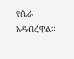የሴራ አዳብረዋል።